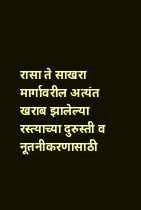रासा ते साखरा मार्गावरील अत्यंत खराब झालेल्या रस्त्याच्या दुरुस्ती व नूतनीकरणासाठी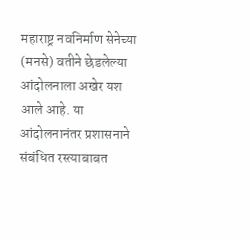महाराष्ट्र नवनिर्माण सेनेच्या (मनसे) वतीने छेडलेल्या आंदोलनाला अखेर यश आले आहे. या आंदोलनानंतर प्रशासनाने संबंधित रस्त्याबाबत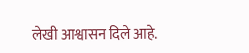लेखी आश्वासन दिले आहे.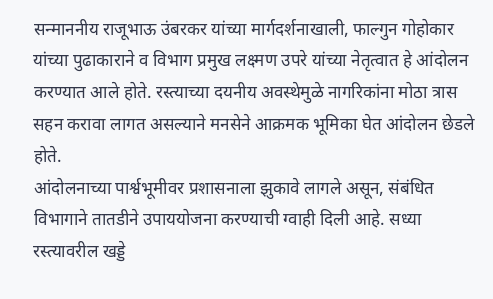सन्माननीय राजूभाऊ उंबरकर यांच्या मार्गदर्शनाखाली, फाल्गुन गोहोकार यांच्या पुढाकाराने व विभाग प्रमुख लक्ष्मण उपरे यांच्या नेतृत्वात हे आंदोलन करण्यात आले होते. रस्त्याच्या दयनीय अवस्थेमुळे नागरिकांना मोठा त्रास सहन करावा लागत असल्याने मनसेने आक्रमक भूमिका घेत आंदोलन छेडले होते.
आंदोलनाच्या पार्श्वभूमीवर प्रशासनाला झुकावे लागले असून, संबंधित विभागाने तातडीने उपाययोजना करण्याची ग्वाही दिली आहे. सध्या रस्त्यावरील खड्डे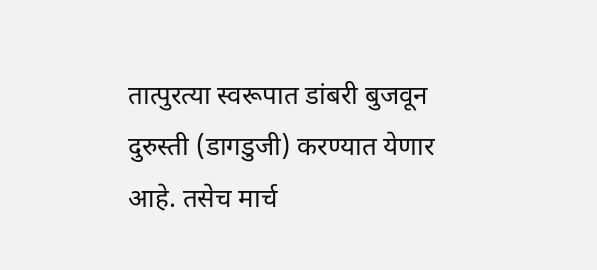तात्पुरत्या स्वरूपात डांबरी बुजवून दुरुस्ती (डागडुजी) करण्यात येणार आहे. तसेच मार्च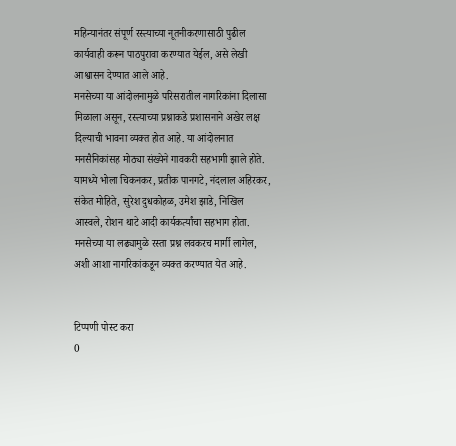महिन्यानंतर संपूर्ण रस्त्याच्या नूतनीकरणासाठी पुढील कार्यवाही करून पाठपुरावा करण्यात येईल, असे लेखी आश्वासन देण्यात आले आहे.
मनसेच्या या आंदोलनामुळे परिसरातील नागरिकांना दिलासा मिळाला असून, रस्त्याच्या प्रश्नाकडे प्रशासनाने अखेर लक्ष दिल्याची भावना व्यक्त होत आहे. या आंदोलनात मनसैनिकांसह मोठ्या संख्येने गावकरी सहभागी झाले होते. यामध्ये भोला चिकनकर, प्रतीक पानगटे, नंदलाल अहिरकर, संकेत मोहिते, सुरेश दुधकोहळ, उमेश झाडे, निखिल आस्वले, रोशन थाटे आदी कार्यकर्त्यांचा सहभाग होता. मनसेच्या या लढ्यामुळे रस्ता प्रश्न लवकरच मार्गी लागेल, अशी आशा नागरिकांकडून व्यक्त करण्यात येत आहे.


टिप्पणी पोस्ट करा
0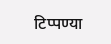टिप्पण्या